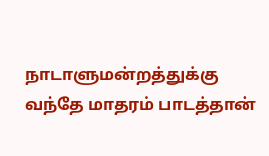நாடாளுமன்றத்துக்கு வந்தே மாதரம் பாடத்தான்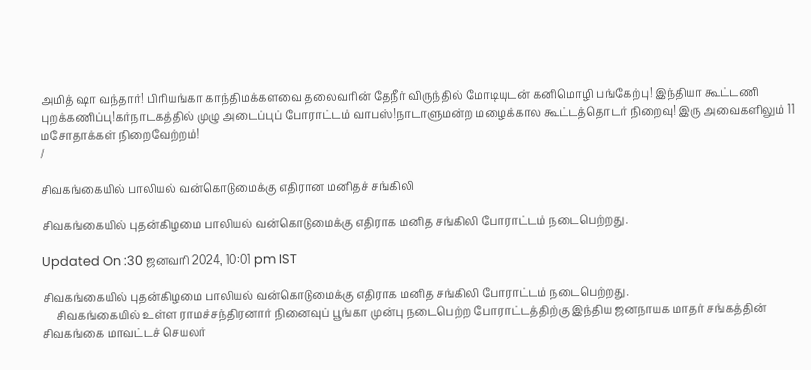அமித் ஷா வந்தார்! பிரியங்கா காந்திமக்களவை தலைவரின் தேநீர் விருந்தில் மோடியுடன் கனிமொழி பங்கேற்பு! இந்தியா கூட்டணி புறக்கணிப்பு!கர்நாடகத்தில் முழு அடைப்புப் போராட்டம் வாபஸ்!நாடாளுமன்ற மழைக்கால கூட்டத்தொடர் நிறைவு! இரு அவைகளிலும் 11 மசோதாக்கள் நிறைவேற்றம்!
/

சிவகங்கையில் பாலியல் வன்கொடுமைக்கு எதிரான மனிதச் சங்கிலி

சிவகங்கையில் புதன்கிழமை பாலியல் வன்கொடுமைக்கு எதிராக மனித சங்கிலி போராட்டம் நடைபெற்றது.

Updated On :30 ஜனவரி 2024, 10:01 pm IST

சிவகங்கையில் புதன்கிழமை பாலியல் வன்கொடுமைக்கு எதிராக மனித சங்கிலி போராட்டம் நடைபெற்றது.
     சிவகங்கையில் உள்ள ராமச்சந்திரனார் நினைவுப் பூங்கா முன்பு நடைபெற்ற போராட்டத்திற்கு இந்திய ஜனநாயக மாதர் சங்கத்தின் சிவகங்கை மாவட்டச் செயலர்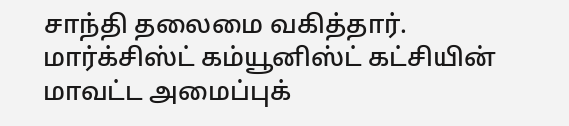சாந்தி தலைமை வகித்தார்.
மார்க்சிஸ்ட் கம்யூனிஸ்ட் கட்சியின் மாவட்ட அமைப்புக்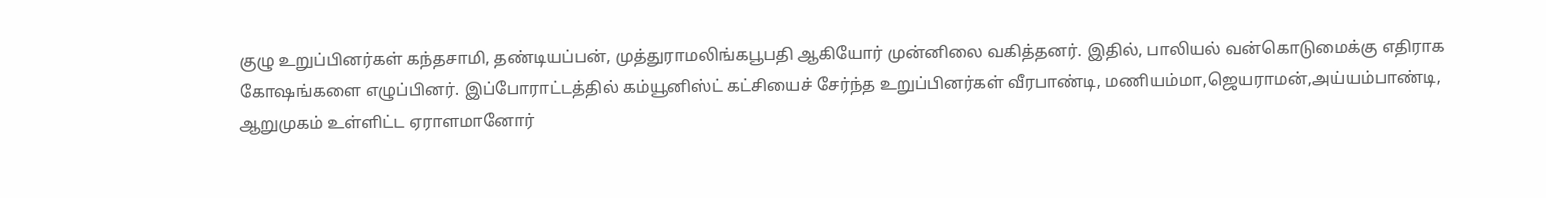குழு உறுப்பினர்கள் கந்தசாமி, தண்டியப்பன், முத்துராமலிங்கபூபதி ஆகியோர் முன்னிலை வகித்தனர். இதில், பாலியல் வன்கொடுமைக்கு எதிராக கோஷங்களை எழுப்பினர். இப்போராட்டத்தில் கம்யூனிஸ்ட் கட்சியைச் சேர்ந்த உறுப்பினர்கள் வீரபாண்டி, மணியம்மா,ஜெயராமன்,அய்யம்பாண்டி, ஆறுமுகம் உள்ளிட்ட ஏராளமானோர்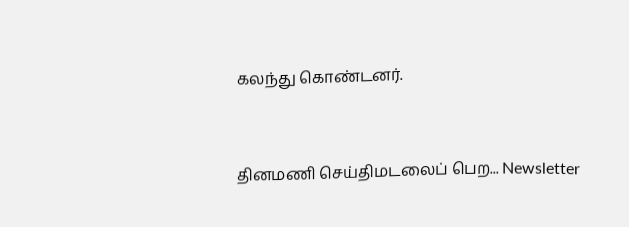கலந்து கொண்டனர்.


தினமணி செய்திமடலைப் பெற... Newsletter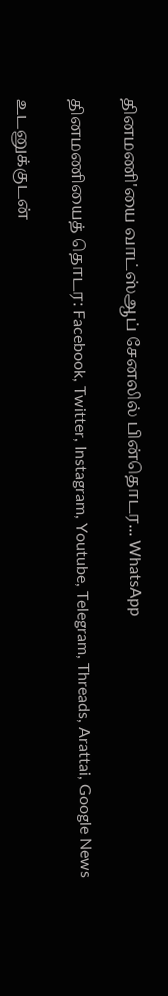தினமணி'யை வாட்ஸ்ஆப் சேனலில் பின்தொடர... WhatsApp

தினமணியைத் தொடர: Facebook, Twitter, Instagram, Youtube, Telegram, Threads, Arattai, Google News

உடனுக்குடன்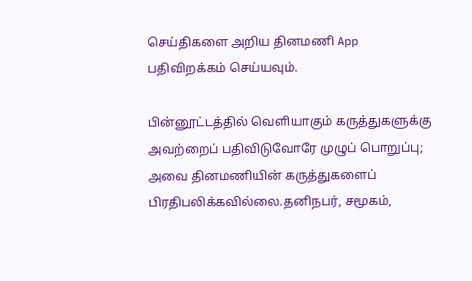செய்திகளை அறிய தினமணி App பதிவிறக்கம் செய்யவும்.

பின்னூட்டத்தில் வெளியாகும் கருத்துகளுக்கு அவற்றைப் பதிவிடுவோரே முழுப் பொறுப்பு; அவை தினமணியின் கருத்துகளைப் பிரதிபலிக்கவில்லை.தனிநபர், சமூகம்,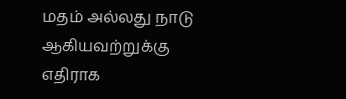மதம் அல்லது நாடு ஆகியவற்றுக்கு எதிராக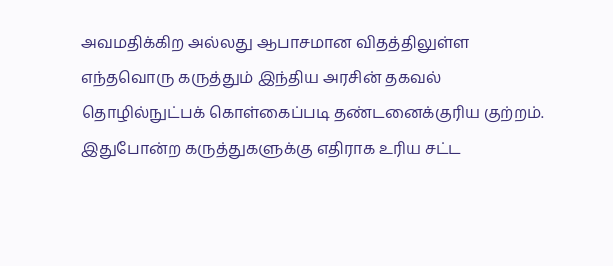அவமதிக்கிற அல்லது ஆபாசமான விதத்திலுள்ள எந்தவொரு கருத்தும் இந்திய அரசின் தகவல் தொழில்நுட்பக் கொள்கைப்படி தண்டனைக்குரிய குற்றம். இதுபோன்ற கருத்துகளுக்கு எதிராக உரிய சட்ட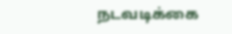நடவடிக்கை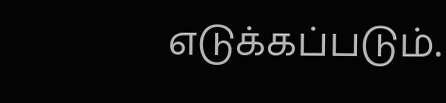எடுக்கப்படும்.